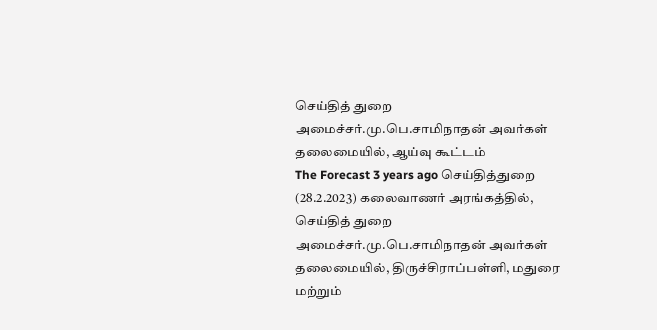செய்தித் துறை அமைச்சர்.மு.பெ.சாமிநாதன் அவர்கள் தலைமையில், ஆய்வு கூட்டம்
The Forecast 3 years ago செய்தித்துறை
(28.2.2023) கலைவாணர் அரங்கத்தில், செய்தித் துறை அமைச்சர்.மு.பெ.சாமிநாதன் அவர்கள் தலைமையில், திருச்சிராப்பள்ளி, மதுரை மற்றும்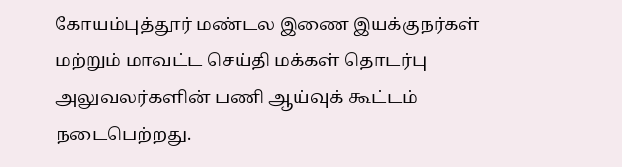கோயம்புத்தூர் மண்டல இணை இயக்குநர்கள் மற்றும் மாவட்ட செய்தி மக்கள் தொடர்பு அலுவலர்களின் பணி ஆய்வுக் கூட்டம் நடைபெற்றது.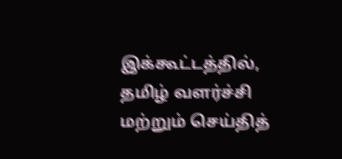இக்கூட்டத்தில், தமிழ் வளர்ச்சி மற்றும் செய்தித்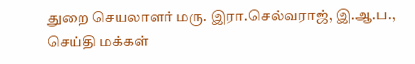துறை செயலாளர் மரு. இரா.செல்வராஜ், இ.ஆ.ப., செய்தி மக்கள்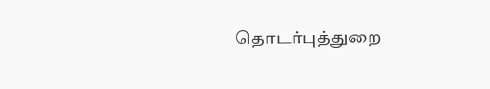தொடர்புத்துறை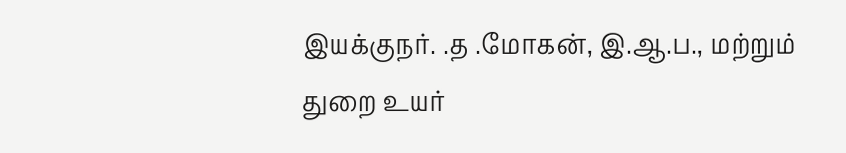இயக்குநர். .த .மோகன், இ.ஆ.ப., மற்றும் துறை உயர்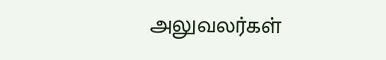அலுவலர்கள்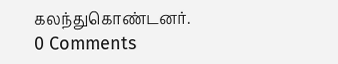கலந்துகொண்டனர்.
0 Comments